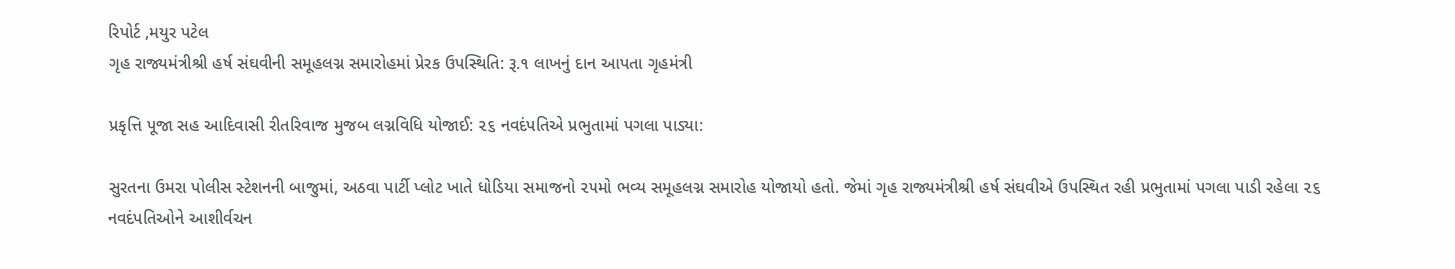રિપોર્ટ ,મયુર પટેલ
ગૃહ રાજ્યમંત્રીશ્રી હર્ષ સંઘવીની સમૂહલગ્ન સમારોહમાં પ્રેરક ઉપસ્થિતિ: રૂ.૧ લાખનું દાન આપતા ગૃહમંત્રી

પ્રકૃત્તિ પૂજા સહ આદિવાસી રીતરિવાજ મુજબ લગ્નવિધિ યોજાઈ: ૨૬ નવદંપતિએ પ્રભુતામાં પગલા પાડ્યા:

સુરતના ઉમરા પોલીસ સ્ટેશનની બાજુમાં, અઠવા પાર્ટી પ્લોટ ખાતે ધોડિયા સમાજનો ૨૫મો ભવ્ય સમૂહલગ્ન સમારોહ યોજાયો હતો. જેમાં ગૃહ રાજ્યમંત્રીશ્રી હર્ષ સંઘવીએ ઉપસ્થિત રહી પ્રભુતામાં પગલા પાડી રહેલા ૨૬ નવદંપતિઓને આશીર્વચન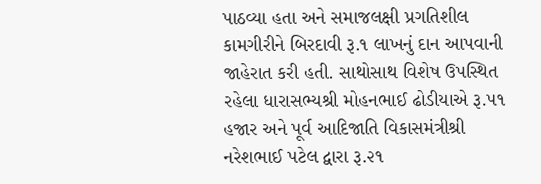પાઠવ્યા હતા અને સમાજલક્ષી પ્રગતિશીલ કામગીરીને બિરદાવી રૂ.૧ લાખનું દાન આપવાની જાહેરાત કરી હતી. સાથોસાથ વિશેષ ઉપસ્થિત રહેલા ધારાસભ્યશ્રી મોહનભાઈ ઢોડીયાએ રૂ.૫૧ હજાર અને પૂર્વ આદિજાતિ વિકાસમંત્રીશ્રી નરેશભાઈ પટેલ દ્વારા રૂ.૨૧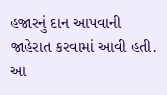હજારનું દાન આપવાની જાહેરાત કરવામાં આવી હતી.
આ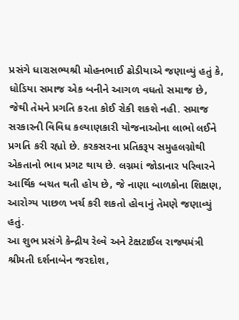પ્રસંગે ધારાસભ્યશ્રી મોહનભાઈ ઢોડીયાએ જણાવ્યું હતું કે, ધોડિયા સમાજ એક બનીને આગળ વધતો સમાજ છે, જેથી તેમને પ્રગતિ કરતા કોઈ રોકી શકશે નહી. સમાજ સરકારની વિવિધ કલ્યાણકારી યોજનાઓના લાભો લઈને પ્રગતિ કરી રહ્યો છે. કરકસરના પ્રતિકરૂપ સમુહલગ્નોથી એકતાનો ભાવ પ્રગટ થાય છે. લગ્નમાં જોડાનાર પરિવારને આર્થિક બચત થતી હોય છે, જે નાણા બાળકોના શિક્ષણ, આરોગ્ય પાછળ ખર્ચ કરી શકતો હોવાનું તેમણે જણાવ્યું હતું.
આ શુભ પ્રસંગે કેન્દ્રીય રેલ્વે અને ટેક્ષટાઈલ રાજ્યમંત્રી શ્રીમતી દર્શનાબેન જરદોશ,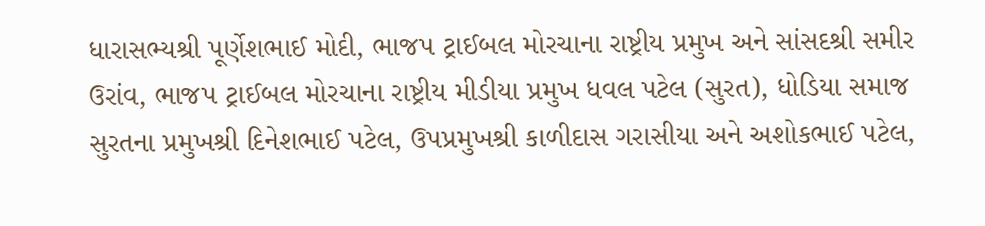ધારાસભ્યશ્રી પૂર્ણેશભાઈ મોદી, ભાજપ ટ્રાઈબલ મોરચાના રાષ્ટ્રીય પ્રમુખ અને સાંસદશ્રી સમીર ઉરાંવ, ભાજપ ટ્રાઈબલ મોરચાના રાષ્ટ્રીય મીડીયા પ્રમુખ ધવલ પટેલ (સુરત), ધોડિયા સમાજ સુરતના પ્રમુખશ્રી દિનેશભાઈ પટેલ, ઉપપ્રમુખશ્રી કાળીદાસ ગરાસીયા અને અશોકભાઈ પટેલ,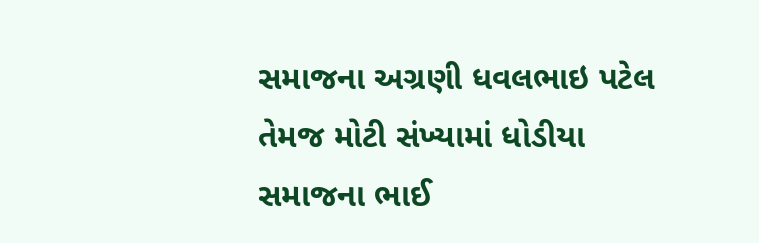સમાજના અગ્રણી ધવલભાઇ પટેલ તેમજ મોટી સંખ્યામાં ધોડીયા સમાજના ભાઈ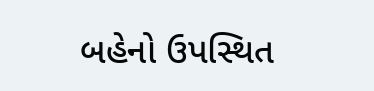બહેનો ઉપસ્થિત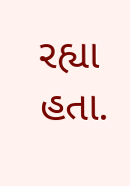રહ્યા હતા.